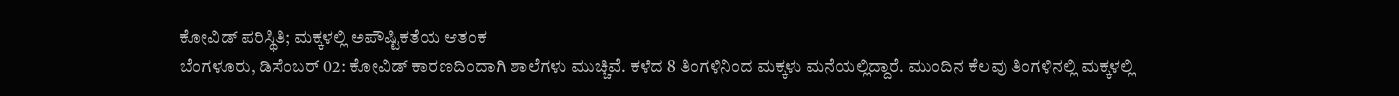ಕೋವಿಡ್ ಪರಿಸ್ಥಿತಿ; ಮಕ್ಕಳಲ್ಲಿ ಅಪೌಷ್ಟಿಕತೆಯ ಆತಂಕ
ಬೆಂಗಳೂರು, ಡಿಸೆಂಬರ್ 02: ಕೋವಿಡ್ ಕಾರಣದಿಂದಾಗಿ ಶಾಲೆಗಳು ಮುಚ್ಚಿವೆ. ಕಳೆದ 8 ತಿಂಗಳಿನಿಂದ ಮಕ್ಕಳು ಮನೆಯಲ್ಲಿದ್ದಾರೆ. ಮುಂದಿನ ಕೆಲವು ತಿಂಗಳಿನಲ್ಲಿ ಮಕ್ಕಳಲ್ಲಿ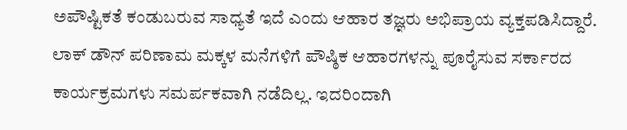ಅಪೌಷ್ಟಿಕತೆ ಕಂಡುಬರುವ ಸಾಧ್ಯತೆ ಇದೆ ಎಂದು ಆಹಾರ ತಜ್ಞರು ಅಭಿಪ್ರಾಯ ವ್ಯಕ್ತಪಡಿಸಿದ್ದಾರೆ.
ಲಾಕ್ ಡೌನ್ ಪರಿಣಾಮ ಮಕ್ಕಳ ಮನೆಗಳಿಗೆ ಪೌಷ್ಠಿಕ ಆಹಾರಗಳನ್ನು ಪೂರೈಸುವ ಸರ್ಕಾರದ ಕಾರ್ಯಕ್ರಮಗಳು ಸಮರ್ಪಕವಾಗಿ ನಡೆದಿಲ್ಲ. ಇದರಿಂದಾಗಿ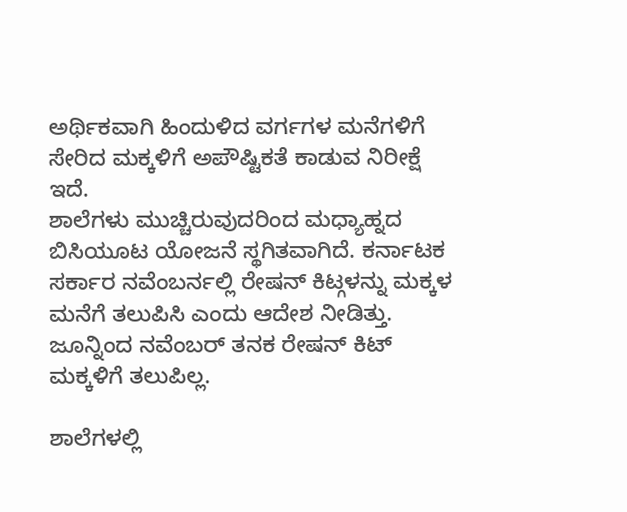ಅರ್ಥಿಕವಾಗಿ ಹಿಂದುಳಿದ ವರ್ಗಗಳ ಮನೆಗಳಿಗೆ ಸೇರಿದ ಮಕ್ಕಳಿಗೆ ಅಪೌಷ್ಟಿಕತೆ ಕಾಡುವ ನಿರೀಕ್ಷೆ ಇದೆ.
ಶಾಲೆಗಳು ಮುಚ್ಚಿರುವುದರಿಂದ ಮಧ್ಯಾಹ್ನದ ಬಿಸಿಯೂಟ ಯೋಜನೆ ಸ್ಥಗಿತವಾಗಿದೆ. ಕರ್ನಾಟಕ ಸರ್ಕಾರ ನವೆಂಬರ್ನಲ್ಲಿ ರೇಷನ್ ಕಿಟ್ಗಳನ್ನು ಮಕ್ಕಳ ಮನೆಗೆ ತಲುಪಿಸಿ ಎಂದು ಆದೇಶ ನೀಡಿತ್ತು. ಜೂನ್ನಿಂದ ನವೆಂಬರ್ ತನಕ ರೇಷನ್ ಕಿಟ್ ಮಕ್ಕಳಿಗೆ ತಲುಪಿಲ್ಲ.

ಶಾಲೆಗಳಲ್ಲಿ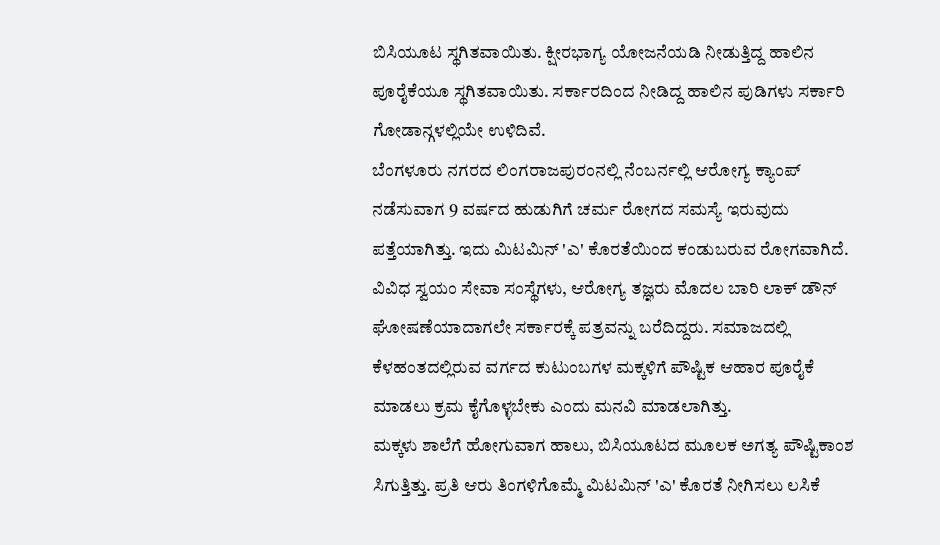ಬಿಸಿಯೂಟ ಸ್ಥಗಿತವಾಯಿತು. ಕ್ಷೀರಭಾಗ್ಯ ಯೋಜನೆಯಡಿ ನೀಡುತ್ತಿದ್ದ ಹಾಲಿನ ಪೂರೈಕೆಯೂ ಸ್ಥಗಿತವಾಯಿತು. ಸರ್ಕಾರದಿಂದ ನೀಡಿದ್ದ ಹಾಲಿನ ಪುಡಿಗಳು ಸರ್ಕಾರಿ ಗೋಡಾನ್ಗಳಲ್ಲಿಯೇ ಉಳಿದಿವೆ.
ಬೆಂಗಳೂರು ನಗರದ ಲಿಂಗರಾಜಪುರಂನಲ್ಲಿ ನೆಂಬರ್ನಲ್ಲಿ ಆರೋಗ್ಯ ಕ್ಯಾಂಪ್ ನಡೆಸುವಾಗ 9 ವರ್ಷದ ಹುಡುಗಿಗೆ ಚರ್ಮ ರೋಗದ ಸಮಸ್ಯೆ ಇರುವುದು ಪತ್ತೆಯಾಗಿತ್ತು. ಇದು ಮಿಟಮಿನ್ 'ಎ' ಕೊರತೆಯಿಂದ ಕಂಡುಬರುವ ರೋಗವಾಗಿದೆ.
ವಿವಿಧ ಸ್ವಯಂ ಸೇವಾ ಸಂಸ್ಥೆಗಳು, ಆರೋಗ್ಯ ತಜ್ಞರು ಮೊದಲ ಬಾರಿ ಲಾಕ್ ಡೌನ್ ಘೋಷಣೆಯಾದಾಗಲೇ ಸರ್ಕಾರಕ್ಕೆ ಪತ್ರವನ್ನು ಬರೆದಿದ್ದರು. ಸಮಾಜದಲ್ಲಿ ಕೆಳಹಂತದಲ್ಲಿರುವ ವರ್ಗದ ಕುಟುಂಬಗಳ ಮಕ್ಕಳಿಗೆ ಪೌಷ್ಟಿಕ ಆಹಾರ ಪೂರೈಕೆ ಮಾಡಲು ಕ್ರಮ ಕೈಗೊಳ್ಳಬೇಕು ಎಂದು ಮನವಿ ಮಾಡಲಾಗಿತ್ತು.
ಮಕ್ಕಳು ಶಾಲೆಗೆ ಹೋಗುವಾಗ ಹಾಲು, ಬಿಸಿಯೂಟದ ಮೂಲಕ ಅಗತ್ಯ ಪೌಷ್ಟಿಕಾಂಶ ಸಿಗುತ್ತಿತ್ತು. ಪ್ರತಿ ಆರು ತಿಂಗಳಿಗೊಮ್ಮೆ ಮಿಟಮಿನ್ 'ಎ' ಕೊರತೆ ನೀಗಿಸಲು ಲಸಿಕೆ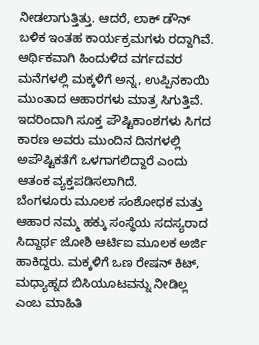ನೀಡಲಾಗುತ್ತಿತ್ತು. ಆದರೆ, ಲಾಕ್ ಡೌನ್ ಬಳಿಕ ಇಂತಹ ಕಾರ್ಯಕ್ರಮಗಳು ರದ್ದಾಗಿವೆ.
ಆರ್ಥಿಕವಾಗಿ ಹಿಂದುಳಿದ ವರ್ಗದವರ ಮನೆಗಳಲ್ಲಿ ಮಕ್ಕಳಿಗೆ ಅನ್ನ, ಉಪ್ಪಿನಕಾಯಿ ಮುಂತಾದ ಆಹಾರಗಳು ಮಾತ್ರ ಸಿಗುತ್ತಿವೆ. ಇದರಿಂದಾಗಿ ಸೂಕ್ತ ಪೌಷ್ಟಿಕಾಂಶಗಳು ಸಿಗದ ಕಾರಣ ಅವರು ಮುಂದಿನ ದಿನಗಳಲ್ಲಿ ಅಪೌಷ್ಟಿಕತೆಗೆ ಒಳಗಾಗಲಿದ್ದಾರೆ ಎಂದು ಆತಂಕ ವ್ಯಕ್ತಪಡಿಸಲಾಗಿದೆ.
ಬೆಂಗಳೂರು ಮೂಲಕ ಸಂಶೋಧಕ ಮತ್ತು ಆಹಾರ ನಮ್ಮ ಹಕ್ಕು ಸಂಸ್ಥೆಯ ಸದಸ್ಯರಾದ ಸಿದ್ದಾರ್ಥ ಜೋಶಿ ಆರ್ಟಿಐ ಮೂಲಕ ಅರ್ಜಿ ಹಾಕಿದ್ದರು. ಮಕ್ಕಳಿಗೆ ಒಣ ರೇಷನ್ ಕಿಟ್, ಮಧ್ಯಾಹ್ನದ ಬಿಸಿಯೂಟವನ್ನು ನೀಡಿಲ್ಲ ಎಂಬ ಮಾಹಿತಿ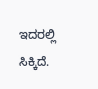ಇದರಲ್ಲಿ ಸಿಕ್ಕಿದೆ.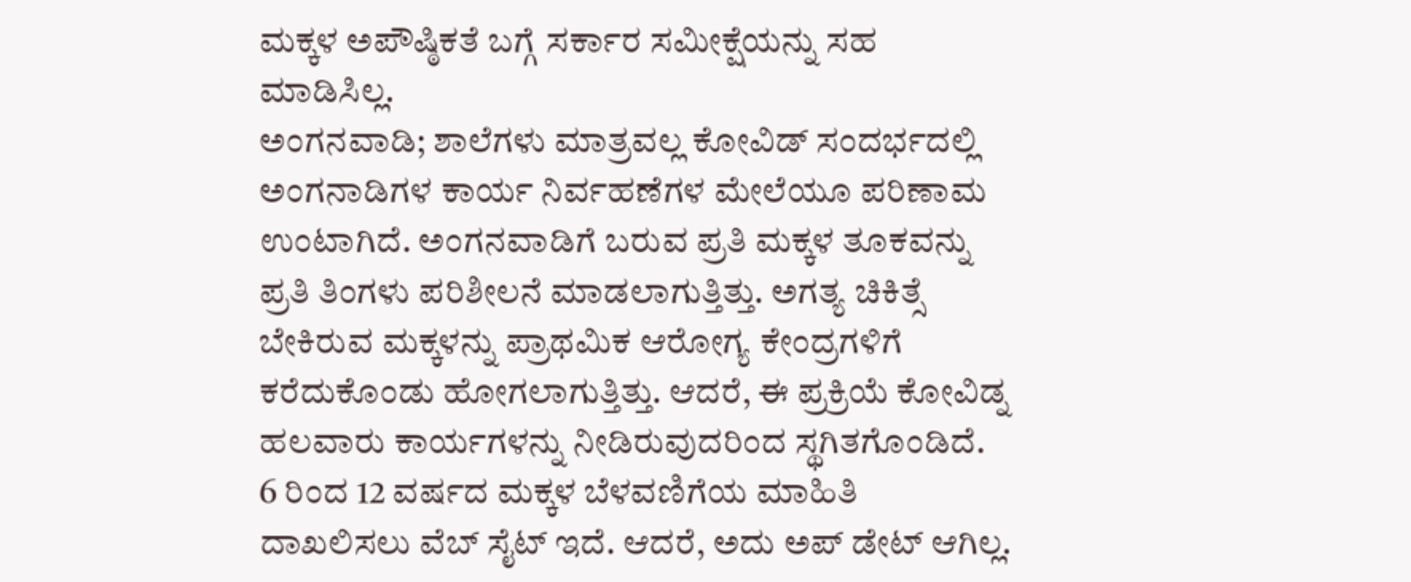ಮಕ್ಕಳ ಅಪೌಷ್ಠಿಕತೆ ಬಗ್ಗೆ ಸರ್ಕಾರ ಸಮೀಕ್ಷೆಯನ್ನು ಸಹ ಮಾಡಿಸಿಲ್ಲ.
ಅಂಗನವಾಡಿ; ಶಾಲೆಗಳು ಮಾತ್ರವಲ್ಲ ಕೋವಿಡ್ ಸಂದರ್ಭದಲ್ಲಿ ಅಂಗನಾಡಿಗಳ ಕಾರ್ಯ ನಿರ್ವಹಣೆಗಳ ಮೇಲೆಯೂ ಪರಿಣಾಮ ಉಂಟಾಗಿದೆ. ಅಂಗನವಾಡಿಗೆ ಬರುವ ಪ್ರತಿ ಮಕ್ಕಳ ತೂಕವನ್ನು ಪ್ರತಿ ತಿಂಗಳು ಪರಿಶೀಲನೆ ಮಾಡಲಾಗುತ್ತಿತ್ತು. ಅಗತ್ಯ ಚಿಕಿತ್ಸೆ ಬೇಕಿರುವ ಮಕ್ಕಳನ್ನು ಪ್ರಾಥಮಿಕ ಆರೋಗ್ಯ ಕೇಂದ್ರಗಳಿಗೆ ಕರೆದುಕೊಂಡು ಹೋಗಲಾಗುತ್ತಿತ್ತು. ಆದರೆ, ಈ ಪ್ರಕ್ರಿಯೆ ಕೋವಿಡ್ನ ಹಲವಾರು ಕಾರ್ಯಗಳನ್ನು ನೀಡಿರುವುದರಿಂದ ಸ್ಥಗಿತಗೊಂಡಿದೆ.
6 ರಿಂದ 12 ವರ್ಷದ ಮಕ್ಕಳ ಬೆಳವಣಿಗೆಯ ಮಾಹಿತಿ ದಾಖಲಿಸಲು ವೆಬ್ ಸೈಟ್ ಇದೆ. ಆದರೆ, ಅದು ಅಪ್ ಡೇಟ್ ಆಗಿಲ್ಲ.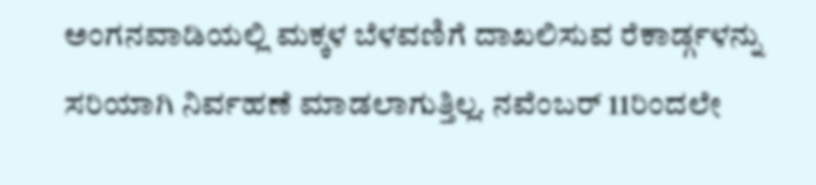ಅಂಗನವಾಡಿಯಲ್ಲಿ ಮಕ್ಕಳ ಬೆಳವಣಿಗೆ ದಾಖಲಿಸುವ ರೆಕಾರ್ಡ್ಗಳನ್ನು ಸರಿಯಾಗಿ ನಿರ್ವಹಣೆ ಮಾಡಲಾಗುತ್ತಿಲ್ಲ. ನವೆಂಬರ್ 11ರಿಂದಲೇ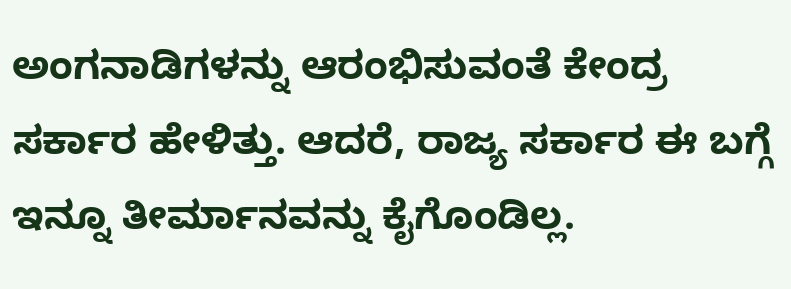ಅಂಗನಾಡಿಗಳನ್ನು ಆರಂಭಿಸುವಂತೆ ಕೇಂದ್ರ ಸರ್ಕಾರ ಹೇಳಿತ್ತು. ಆದರೆ, ರಾಜ್ಯ ಸರ್ಕಾರ ಈ ಬಗ್ಗೆ ಇನ್ನೂ ತೀರ್ಮಾನವನ್ನು ಕೈಗೊಂಡಿಲ್ಲ.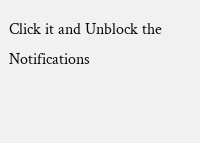Click it and Unblock the Notifications